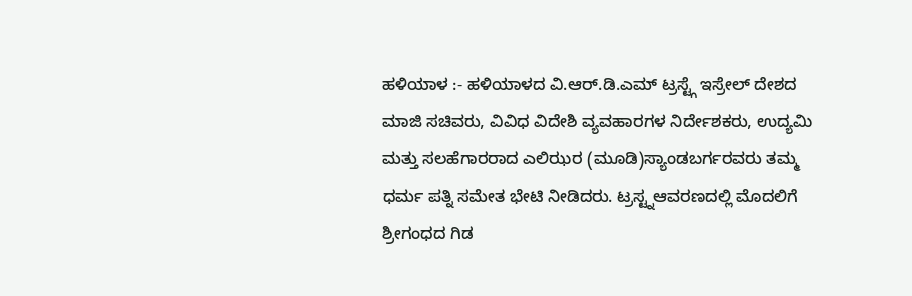ಹಳಿಯಾಳ :- ಹಳಿಯಾಳದ ವಿ.ಆರ್.ಡಿ.ಎಮ್ ಟ್ರಸ್ಟ್ಗೆ ಇಸ್ರೇಲ್ ದೇಶದ ಮಾಜಿ ಸಚಿವರು, ವಿವಿಧ ವಿದೇಶಿ ವ್ಯವಹಾರಗಳ ನಿರ್ದೇಶಕರು, ಉದ್ಯಮಿ ಮತ್ತು ಸಲಹೆಗಾರರಾದ ಎಲಿಝರ (ಮೂಡಿ)ಸ್ಯಾಂಡಬರ್ಗರವರು ತಮ್ಮ ಧರ್ಮ ಪತ್ನಿ ಸಮೇತ ಭೇಟಿ ನೀಡಿದರು. ಟ್ರಸ್ಟ್ನಆವರಣದಲ್ಲಿ ಮೊದಲಿಗೆ ಶ್ರೀಗಂಧದ ಗಿಡ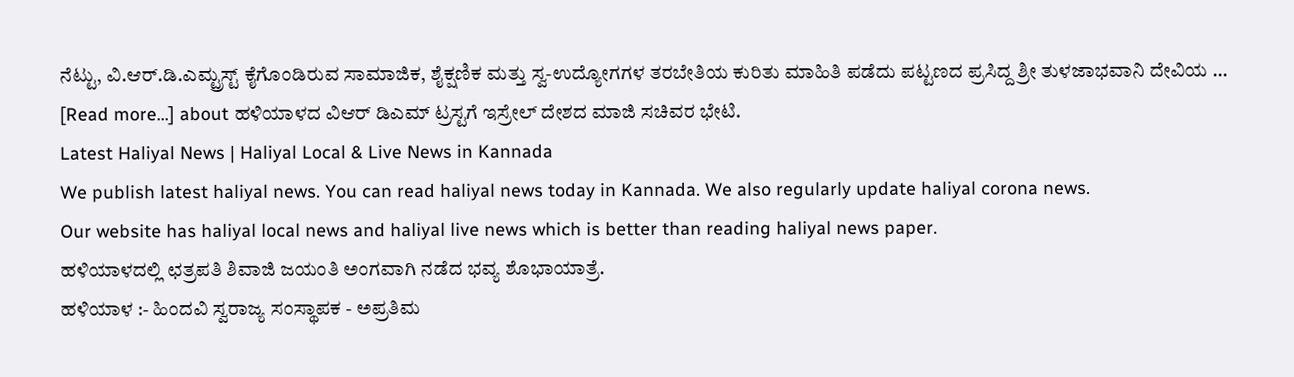ನೆಟ್ಟು, ವಿ.ಆರ್.ಡಿ.ಎಮ್ಟ್ರಸ್ಟ್ ಕೈಗೊಂಡಿರುವ ಸಾಮಾಜಿಕ, ಶೈಕ್ಷಣಿಕ ಮತ್ತು ಸ್ವ-ಉದ್ಯೋಗಗಳ ತರಬೇತಿಯ ಕುರಿತು ಮಾಹಿತಿ ಪಡೆದು ಪಟ್ಟಣದ ಪ್ರಸಿದ್ದ ಶ್ರೀ ತುಳಜಾಭವಾನಿ ದೇವಿಯ … [Read more...] about ಹಳಿಯಾಳದ ವಿಆರ್ ಡಿಎಮ್ ಟ್ರಸ್ಟಗೆ ಇಸ್ರೇಲ್ ದೇಶದ ಮಾಜಿ ಸಚಿವರ ಭೇಟಿ.
Latest Haliyal News | Haliyal Local & Live News in Kannada
We publish latest haliyal news. You can read haliyal news today in Kannada. We also regularly update haliyal corona news.
Our website has haliyal local news and haliyal live news which is better than reading haliyal news paper.
ಹಳಿಯಾಳದಲ್ಲಿ ಛತ್ರಪತಿ ಶಿವಾಜಿ ಜಯಂತಿ ಅಂಗವಾಗಿ ನಡೆದ ಭವ್ಯ ಶೊಭಾಯಾತ್ರೆ.
ಹಳಿಯಾಳ :- ಹಿಂದವಿ ಸ್ವರಾಜ್ಯ ಸಂಸ್ಥಾಪಕ - ಅಪ್ರತಿಮ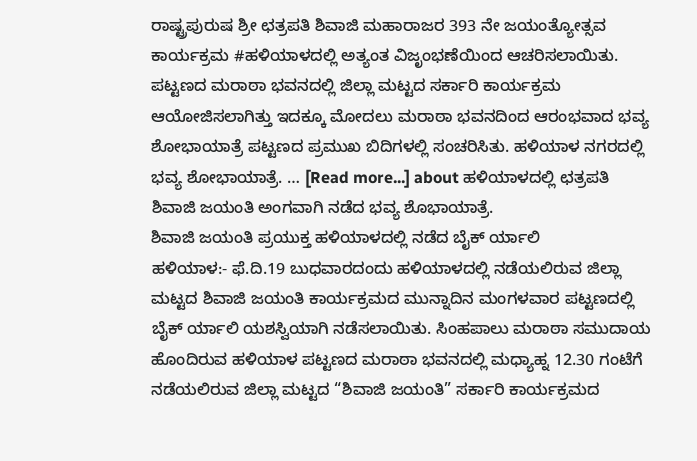ರಾಷ್ಟ್ರಪುರುಷ ಶ್ರೀ ಛತ್ರಪತಿ ಶಿವಾಜಿ ಮಹಾರಾಜರ 393 ನೇ ಜಯಂತ್ಯೋತ್ಸವ ಕಾರ್ಯಕ್ರಮ #ಹಳಿಯಾಳದಲ್ಲಿ ಅತ್ಯಂತ ವಿಜೃಂಭಣೆಯಿಂದ ಆಚರಿಸಲಾಯಿತು. ಪಟ್ಟಣದ ಮರಾಠಾ ಭವನದಲ್ಲಿ ಜಿಲ್ಲಾ ಮಟ್ಟದ ಸರ್ಕಾರಿ ಕಾರ್ಯಕ್ರಮ ಆಯೋಜಿಸಲಾಗಿತ್ತು ಇದಕ್ಕೂ ಮೋದಲು ಮರಾಠಾ ಭವನದಿಂದ ಆರಂಭವಾದ ಭವ್ಯ ಶೋಭಾಯಾತ್ರೆ ಪಟ್ಟಣದ ಪ್ರಮುಖ ಬಿದಿಗಳಲ್ಲಿ ಸಂಚರಿಸಿತು. ಹಳಿಯಾಳ ನಗರದಲ್ಲಿ ಭವ್ಯ ಶೋಭಾಯಾತ್ರೆ. … [Read more...] about ಹಳಿಯಾಳದಲ್ಲಿ ಛತ್ರಪತಿ ಶಿವಾಜಿ ಜಯಂತಿ ಅಂಗವಾಗಿ ನಡೆದ ಭವ್ಯ ಶೊಭಾಯಾತ್ರೆ.
ಶಿವಾಜಿ ಜಯಂತಿ ಪ್ರಯುಕ್ತ ಹಳಿಯಾಳದಲ್ಲಿ ನಡೆದ ಬೈಕ್ ರ್ಯಾಲಿ
ಹಳಿಯಾಳ:- ಫೆ.ದಿ.19 ಬುಧವಾರದಂದು ಹಳಿಯಾಳದಲ್ಲಿ ನಡೆಯಲಿರುವ ಜಿಲ್ಲಾ ಮಟ್ಟದ ಶಿವಾಜಿ ಜಯಂತಿ ಕಾರ್ಯಕ್ರಮದ ಮುನ್ನಾದಿನ ಮಂಗಳವಾರ ಪಟ್ಟಣದಲ್ಲಿ ಬೈಕ್ ರ್ಯಾಲಿ ಯಶಸ್ವಿಯಾಗಿ ನಡೆಸಲಾಯಿತು. ಸಿಂಹಪಾಲು ಮರಾಠಾ ಸಮುದಾಯ ಹೊಂದಿರುವ ಹಳಿಯಾಳ ಪಟ್ಟಣದ ಮರಾಠಾ ಭವನದಲ್ಲಿ ಮಧ್ಯಾಹ್ನ 12.30 ಗಂಟೆಗೆ ನಡೆಯಲಿರುವ ಜಿಲ್ಲಾ ಮಟ್ಟದ “ಶಿವಾಜಿ ಜಯಂತಿ” ಸರ್ಕಾರಿ ಕಾರ್ಯಕ್ರಮದ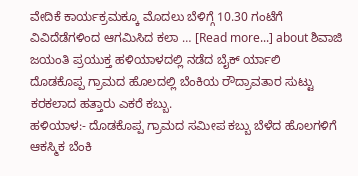ವೇದಿಕೆ ಕಾರ್ಯಕ್ರಮಕ್ಕೂ ಮೊದಲು ಬೆಳಿಗ್ಗೆ 10.30 ಗಂಟೆಗೆ ವಿವಿದೆಡೆಗಳಿಂದ ಆಗಮಿಸಿದ ಕಲಾ … [Read more...] about ಶಿವಾಜಿ ಜಯಂತಿ ಪ್ರಯುಕ್ತ ಹಳಿಯಾಳದಲ್ಲಿ ನಡೆದ ಬೈಕ್ ರ್ಯಾಲಿ
ದೊಡಕೊಪ್ಪ ಗ್ರಾಮದ ಹೊಲದಲ್ಲಿ ಬೆಂಕಿಯ ರೌದ್ರಾವತಾರ ಸುಟ್ಟು ಕರಕಲಾದ ಹತ್ತಾರು ಎಕರೆ ಕಬ್ಬು.
ಹಳಿಯಾಳ:- ದೊಡಕೊಪ್ಪ ಗ್ರಾಮದ ಸಮೀಪ ಕಬ್ಬು ಬೆಳೆದ ಹೊಲಗಳಿಗೆ ಆಕಸ್ಮಿಕ ಬೆಂಕಿ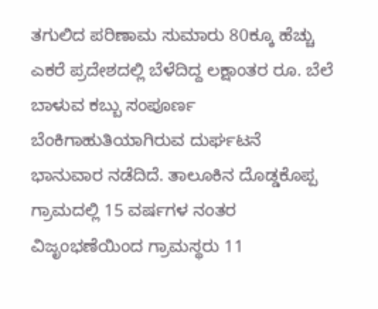ತಗುಲಿದ ಪರಿಣಾಮ ಸುಮಾರು 80ಕ್ಕೂ ಹೆಚ್ಚು ಎಕರೆ ಪ್ರದೇಶದಲ್ಲಿ ಬೆಳೆದಿದ್ದ ಲಕ್ಷಾಂತರ ರೂ. ಬೆಲೆ ಬಾಳುವ ಕಬ್ಬು ಸಂಪೂರ್ಣ ಬೆಂಕಿಗಾಹುತಿಯಾಗಿರುವ ದುರ್ಘಟನೆ ಭಾನುವಾರ ನಡೆದಿದೆ. ತಾಲೂಕಿನ ದೊಡ್ಡಕೊಪ್ಪ ಗ್ರಾಮದಲ್ಲಿ 15 ವರ್ಷಗಳ ನಂತರ ವಿಜೃಂಭಣೆಯಿಂದ ಗ್ರಾಮಸ್ಥರು 11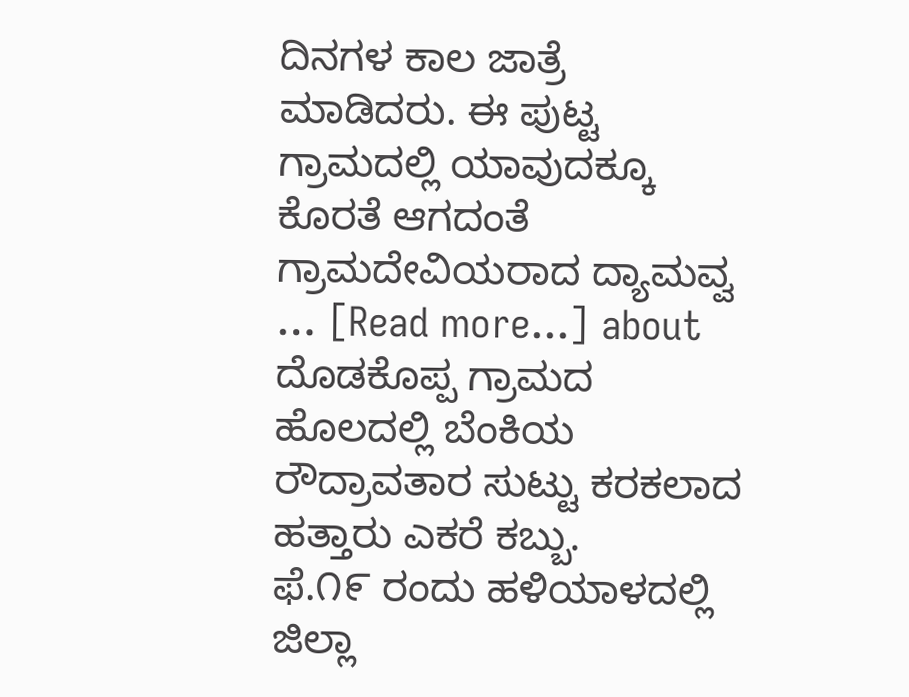ದಿನಗಳ ಕಾಲ ಜಾತ್ರೆ ಮಾಡಿದರು. ಈ ಪುಟ್ಟ ಗ್ರಾಮದಲ್ಲಿ ಯಾವುದಕ್ಕೂ ಕೊರತೆ ಆಗದಂತೆ ಗ್ರಾಮದೇವಿಯರಾದ ದ್ಯಾಮವ್ವ … [Read more...] about ದೊಡಕೊಪ್ಪ ಗ್ರಾಮದ ಹೊಲದಲ್ಲಿ ಬೆಂಕಿಯ ರೌದ್ರಾವತಾರ ಸುಟ್ಟು ಕರಕಲಾದ ಹತ್ತಾರು ಎಕರೆ ಕಬ್ಬು.
ಫೆ.೧೯ ರಂದು ಹಳಿಯಾಳದಲ್ಲಿ ಜಿಲ್ಲಾ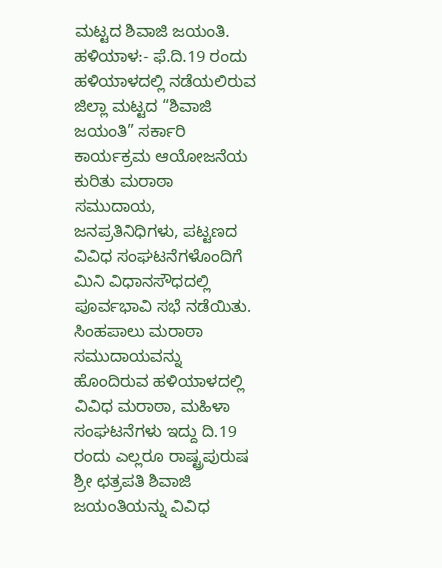ಮಟ್ಟದ ಶಿವಾಜಿ ಜಯಂತಿ.
ಹಳಿಯಾಳ:- ಫೆ.ದಿ.19 ರಂದು ಹಳಿಯಾಳದಲ್ಲಿ ನಡೆಯಲಿರುವ ಜಿಲ್ಲಾ ಮಟ್ಟದ “ಶಿವಾಜಿ ಜಯಂತಿ” ಸರ್ಕಾರಿ ಕಾರ್ಯಕ್ರಮ ಆಯೋಜನೆಯ ಕುರಿತು ಮರಾಠಾ ಸಮುದಾಯ, ಜನಪ್ರತಿನಿಧಿಗಳು, ಪಟ್ಟಣದ ವಿವಿಧ ಸಂಘಟನೆಗಳೊಂದಿಗೆ ಮಿನಿ ವಿಧಾನಸೌಧದಲ್ಲಿ ಪೂರ್ವಭಾವಿ ಸಭೆ ನಡೆಯಿತು. ಸಿಂಹಪಾಲು ಮರಾಠಾ ಸಮುದಾಯವನ್ನು ಹೊಂದಿರುವ ಹಳಿಯಾಳದಲ್ಲಿ ವಿವಿಧ ಮರಾಠಾ, ಮಹಿಳಾ ಸಂಘಟನೆಗಳು ಇದ್ದು ದಿ.19 ರಂದು ಎಲ್ಲರೂ ರಾಷ್ಟ್ರಪುರುಷ ಶ್ರೀ ಛತ್ರಪತಿ ಶಿವಾಜಿ ಜಯಂತಿಯನ್ನು ವಿವಿಧ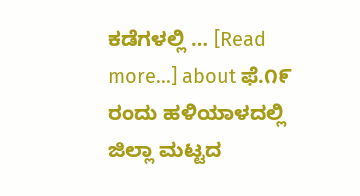ಕಡೆಗಳಲ್ಲಿ … [Read more...] about ಫೆ.೧೯ ರಂದು ಹಳಿಯಾಳದಲ್ಲಿ ಜಿಲ್ಲಾ ಮಟ್ಟದ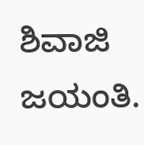ಶಿವಾಜಿ ಜಯಂತಿ.